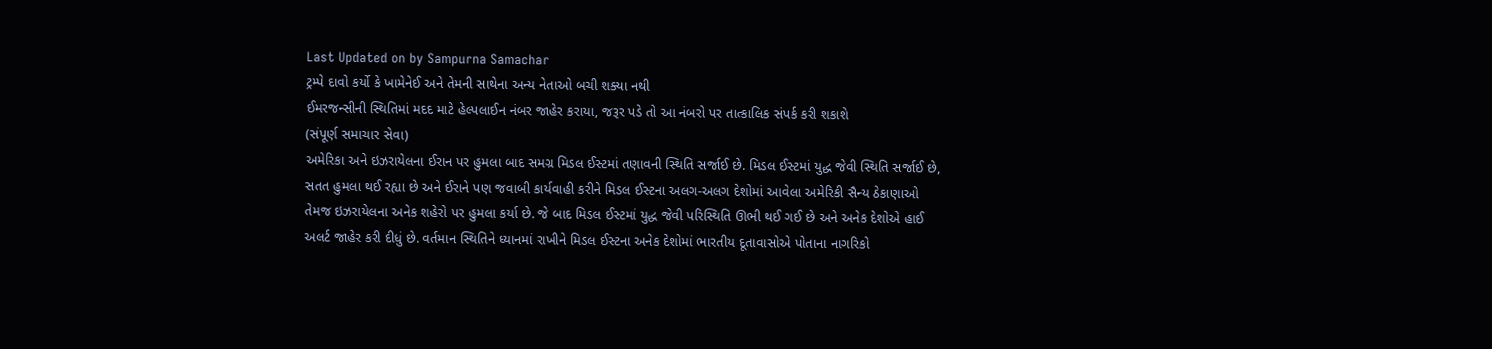Last Updated on by Sampurna Samachar
ટ્રમ્પે દાવો કર્યો કે ખામેનેઈ અને તેમની સાથેના અન્ય નેતાઓ બચી શક્યા નથી
ઈમરજન્સીની સ્થિતિમાં મદદ માટે હેલ્પલાઈન નંબર જાહેર કરાયા, જરૂર પડે તો આ નંબરો પર તાત્કાલિક સંપર્ક કરી શકાશે
(સંપૂર્ણ સમાચાર સેવા)
અમેરિકા અને ઇઝરાયેલના ઈરાન પર હુમલા બાદ સમગ્ર મિડલ ઈસ્ટમાં તણાવની સ્થિતિ સર્જાઈ છે. મિડલ ઈસ્ટમાં યુદ્ધ જેવી સ્થિતિ સર્જાઈ છે, સતત હુમલા થઈ રહ્યા છે અને ઈરાને પણ જવાબી કાર્યવાહી કરીને મિડલ ઈસ્ટના અલગ-અલગ દેશોમાં આવેલા અમેરિકી સૈન્ય ઠેકાણાઓ તેમજ ઇઝરાયેલના અનેક શહેરો પર હુમલા કર્યા છે. જે બાદ મિડલ ઈસ્ટમાં યુદ્ધ જેવી પરિસ્થિતિ ઊભી થઈ ગઈ છે અને અનેક દેશોએ હાઈ અલર્ટ જાહેર કરી દીધું છે. વર્તમાન સ્થિતિને ધ્યાનમાં રાખીને મિડલ ઈસ્ટના અનેક દેશોમાં ભારતીય દૂતાવાસોએ પોતાના નાગરિકો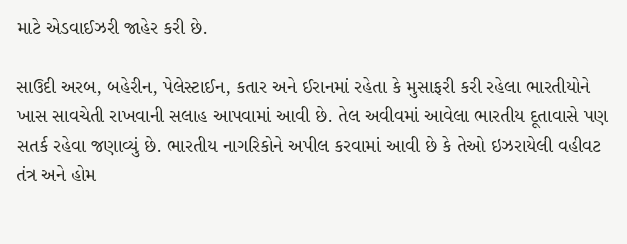માટે એડવાઈઝરી જાહેર કરી છે.

સાઉદી અરબ, બહેરીન, પેલેસ્ટાઈન, કતાર અને ઈરાનમાં રહેતા કે મુસાફરી કરી રહેલા ભારતીયોને ખાસ સાવચેતી રાખવાની સલાહ આપવામાં આવી છે. તેલ અવીવમાં આવેલા ભારતીય દૂતાવાસે પણ સતર્ક રહેવા જણાવ્યું છે. ભારતીય નાગરિકોને અપીલ કરવામાં આવી છે કે તેઓ ઇઝરાયેલી વહીવટ તંત્ર અને હોમ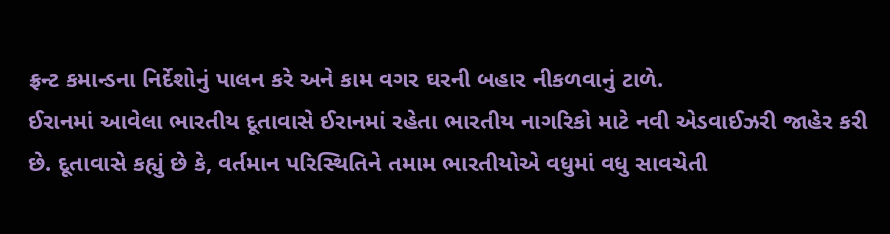ફ્રન્ટ કમાન્ડના નિર્દેશોનું પાલન કરે અને કામ વગર ઘરની બહાર નીકળવાનું ટાળે.
ઈરાનમાં આવેલા ભારતીય દૂતાવાસે ઈરાનમાં રહેતા ભારતીય નાગરિકો માટે નવી એડવાઈઝરી જાહેર કરી છે. દૂતાવાસે કહ્યું છે કે, વર્તમાન પરિસ્થિતિને તમામ ભારતીયોએ વધુમાં વધુ સાવચેતી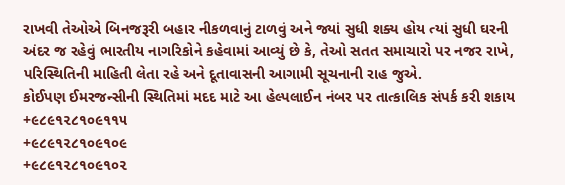રાખવી તેઓએ બિનજરૂરી બહાર નીકળવાનું ટાળવું અને જ્યાં સુધી શક્ય હોય ત્યાં સુધી ઘરની અંદર જ રહેવું ભારતીય નાગરિકોને કહેવામાં આવ્યું છે કે, તેઓ સતત સમાચારો પર નજર રાખે, પરિસ્થિતિની માહિતી લેતા રહે અને દૂતાવાસની આગામી સૂચનાની રાહ જુએ.
કોઈપણ ઈમરજન્સીની સ્થિતિમાં મદદ માટે આ હેલ્પલાઈન નંબર પર તાત્કાલિક સંપર્ક કરી શકાય
+૯૮૯૧૨૮૧૦૯૧૧૫
+૯૮૯૧૨૮૧૦૯૧૦૯
+૯૮૯૧૨૮૧૦૯૧૦૨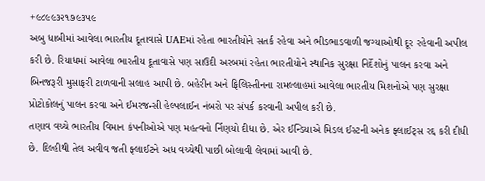+૯૮૯૯૩૨૧૭૯૩૫૯
અબુ ધાબીમાં આવેલા ભારતીય દૂતાવાસે UAEમાં રહેતા ભારતીયોને સતર્ક રહેવા અને ભીડભાડવાળી જગ્યાઓથી દૂર રહેવાની અપીલ કરી છે. રિયાધમાં આવેલા ભારતીય દૂતાવાસે પણ સાઉદી અરબમાં રહેતા ભારતીયોને સ્થાનિક સુરક્ષા નિર્દેશોનું પાલન કરવા અને બિનજરૂરી મુસાફરી ટાળવાની સલાહ આપી છે. બહેરીન અને ફિલિસ્તીનના રામલ્લાહમાં આવેલા ભારતીય મિશનોએ પણ સુરક્ષા પ્રોટોકોલનું પાલન કરવા અને ઈમરજન્સી હેલ્પલાઈન નંબરો પર સંપર્ક કરવાની અપીલ કરી છે.
તણાવ વચ્ચે ભારતીય વિમાન કંપનીઓએ પણ મહત્વનો ર્નિણયો દીધા છે. એર ઈન્ડિયાએ મિડલ ઈસ્ટની અનેક ફ્લાઈટ્સ રદ્દ કરી દીધી છે. દિલ્હીથી તેલ અવીવ જતી ફ્લાઈટને અધ વચ્ચેથી પાછી બોલાવી લેવામાં આવી છે.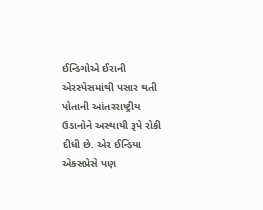ઈન્ડિગોએ ઈરાની એરસ્પેસમાંથી પસાર થતી પોતાની આંતરરાષ્ટ્રીય ઉડાનોને અસ્થાયી રૂપે રોકી દીધી છે. એર ઈન્ડિયા એક્સપ્રેસે પણ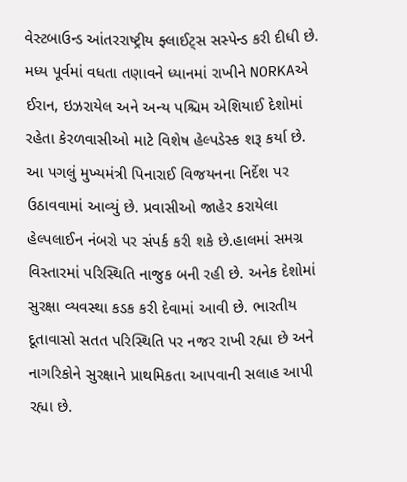વેસ્ટબાઉન્ડ આંતરરાષ્ટ્રીય ફ્લાઈટ્સ સસ્પેન્ડ કરી દીધી છે.
મધ્ય પૂર્વમાં વધતા તણાવને ધ્યાનમાં રાખીને NORKAએ ઈરાન, ઇઝરાયેલ અને અન્ય પશ્ચિમ એશિયાઈ દેશોમાં રહેતા કેરળવાસીઓ માટે વિશેષ હેલ્પડેસ્ક શરૂ કર્યા છે. આ પગલું મુખ્યમંત્રી પિનારાઈ વિજયનના નિર્દેશ પર ઉઠાવવામાં આવ્યું છે. પ્રવાસીઓ જાહેર કરાયેલા હેલ્પલાઈન નંબરો પર સંપર્ક કરી શકે છે.હાલમાં સમગ્ર વિસ્તારમાં પરિસ્થિતિ નાજુક બની રહી છે. અનેક દેશોમાં સુરક્ષા વ્યવસ્થા કડક કરી દેવામાં આવી છે. ભારતીય દૂતાવાસો સતત પરિસ્થિતિ પર નજર રાખી રહ્યા છે અને નાગરિકોને સુરક્ષાને પ્રાથમિકતા આપવાની સલાહ આપી રહ્યા છે.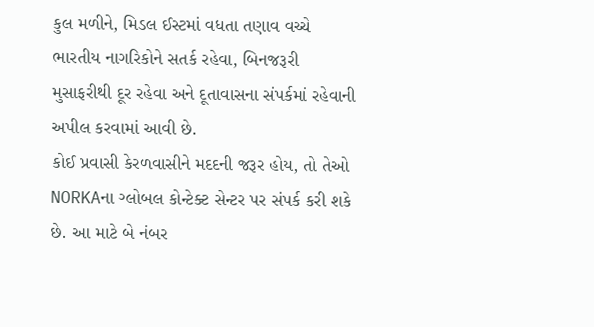કુલ મળીને, મિડલ ઈસ્ટમાં વધતા તણાવ વચ્ચે ભારતીય નાગરિકોને સતર્ક રહેવા, બિનજરૂરી મુસાફરીથી દૂર રહેવા અને દૂતાવાસના સંપર્કમાં રહેવાની અપીલ કરવામાં આવી છે.
કોઈ પ્રવાસી કેરળવાસીને મદદની જરૂર હોય, તો તેઓ NORKAના ગ્લોબલ કોન્ટેક્ટ સેન્ટર પર સંપર્ક કરી શકે છે. આ માટે બે નંબર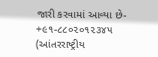જારી કરવામાં આવ્યા છે-
+૯૧-૮૮૦૨૦૧૨૩૪૫ (આંતરરાષ્ટ્રીય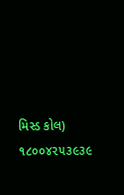મિસ્ડ કોલ)
૧૮૦૦૪૨૫૩૯૩૯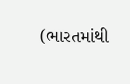(ભારતમાંથી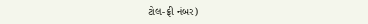ટોલ-ફ્રી નંબર)